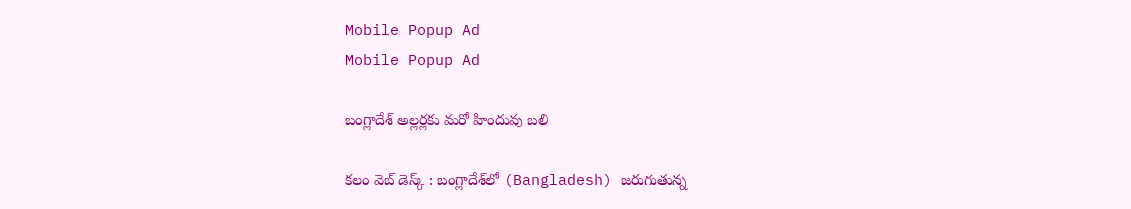Mobile Popup Ad
Mobile Popup Ad

బంగ్లాదేశ్ అల్ల‌ర్ల‌కు మ‌రో హిందువు బ‌లి

క‌లం వెబ్ డెస్క్ : బంగ్లాదేశ్‌లో (Bangladesh) జ‌రుగుతున్న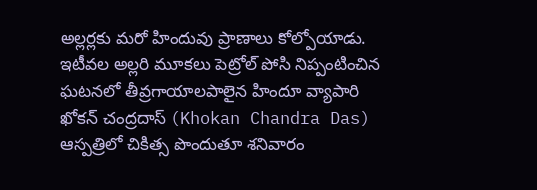అల్ల‌ర్ల‌కు మ‌రో హిందువు ప్రాణాలు కోల్పోయాడు. ఇటీవ‌ల అల్ల‌రి మూక‌లు పెట్రోల్ పోసి నిప్పంటించిన ఘ‌ట‌న‌లో తీవ్రగాయాల‌పాలైన హిందూ వ్యాపారి ఖోక‌న్ చంద్ర‌దాస్ (Khokan Chandra Das) ఆస్ప‌త్రిలో చికిత్స పొందుతూ శ‌నివారం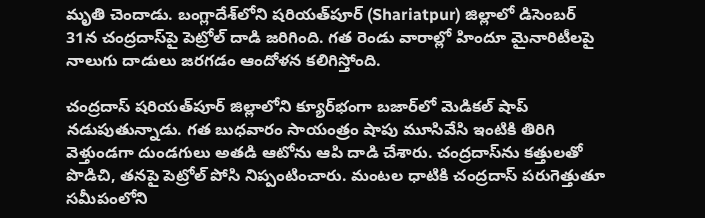మృతి చెందాడు. బంగ్లాదేశ్‌లోని షరియత్‌పూర్ (Shariatpur) జిల్లాలో డిసెంబర్ 31న చంద్ర‌దాస్‌పై పెట్రోల్ దాడి జ‌రిగింది. గ‌త రెండు వారాల్లో హిందూ మైనారిటీలపై నాలుగు దాడులు జ‌ర‌గ‌డం ఆందోళ‌న క‌లిగిస్తోంది.

చంద్ర‌దాస్ షరియత్‌పూర్ జిల్లాలోని క్యూర్‌భంగా బజార్‌లో మెడిక‌ల్ షాప్ న‌డుపుతున్నాడు. గ‌త బుధ‌వారం సాయంత్రం షాపు మూసివేసి ఇంటికి తిరిగి వెళ్తుండగా దుండ‌గులు అత‌డి ఆటోను ఆపి దాడి చేశారు. చంద్ర‌దాస్‌ను కత్తులతో పొడిచి, త‌న‌పై పెట్రోల్ పోసి నిప్పంటించారు. మంట‌ల ధాటికి చంద్ర‌దాస్ ప‌రుగెత్తుతూ సమీపంలోని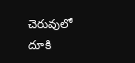చెరువులో దూకి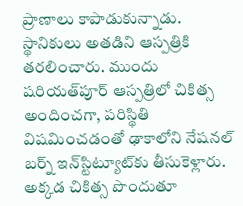ప్రాణాలు కాపాడుకున్నాడు. స్థానికులు అతడిని ఆస్పత్రికి తరలించారు. ముందు షరియత్‌పూర్ ఆస్పత్రిలో చికిత్స అందించగా, ప‌రిస్థితి విష‌మించ‌డంతో ఢాకాలోని నేషనల్ బర్న్ ఇన్‌స్టిట్యూట్‌కు తీసుకెళ్లారు. అక్కడ చికిత్స పొందుతూ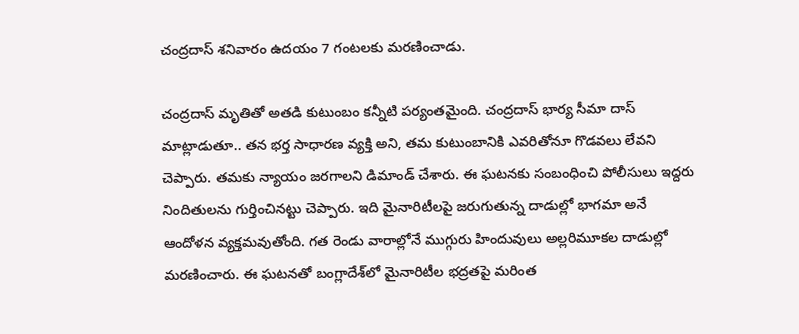చంద్ర‌దాస్‌ శనివారం ఉదయం 7 గంటలకు మరణించాడు.

చంద్ర‌దాస్ మృతితో అత‌డి కుటుంబం క‌న్నీటి ప‌ర్యంత‌మైంది. చంద్ర‌దాస్ భార్య సీమా దాస్ మాట్లాడుతూ.. త‌న‌ భర్త సాధారణ వ్యక్తి అని, త‌మ కుటుంబానికి ఎవరితోనూ గొడవలు లేవ‌ని చెప్పారు. త‌మ‌కు న్యాయం జ‌ర‌గాల‌ని డిమాండ్ చేశారు. ఈ ఘ‌ట‌న‌కు సంబంధించి పోలీసులు ఇద్దరు నిందితులను గుర్తించినట్టు చెప్పారు. ఇది మైనారిటీలపై జరుగుతున్న దాడుల్లో భాగమా అనే ఆందోళన వ్యక్తమవుతోంది. గత రెండు వారాల్లోనే ముగ్గురు హిందువులు అల్ల‌రిమూక‌ల‌ దాడుల్లో మరణించారు. ఈ ఘ‌ట‌న‌తో బంగ్లాదేశ్‌లో మైనారిటీల భద్రతపై మ‌రింత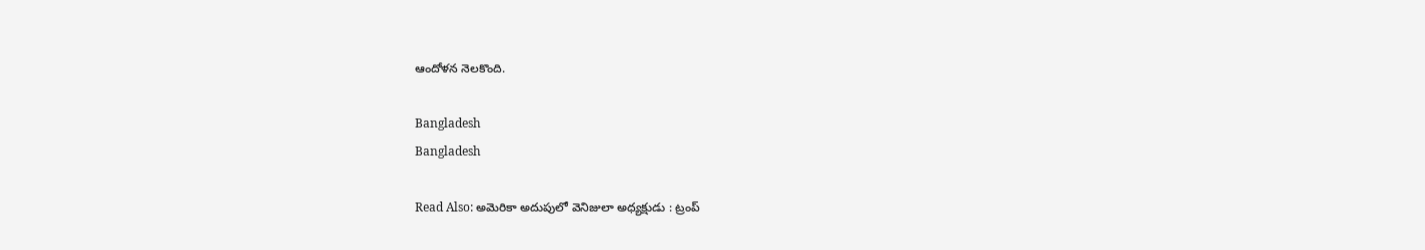ఆందోళ‌న నెల‌కొంది.

Bangladesh
Bangladesh

Read Also: అమెరికా అదుపులో వెనిజులా అధ్యక్షుడు : ట్రంప్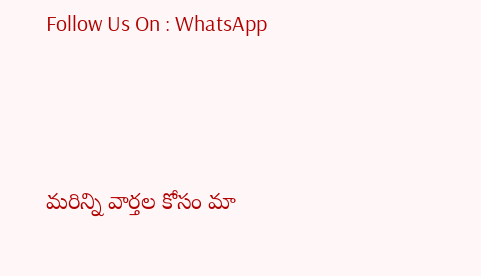Follow Us On : WhatsApp



మ‌రిన్ని వార్త‌ల కోసం మా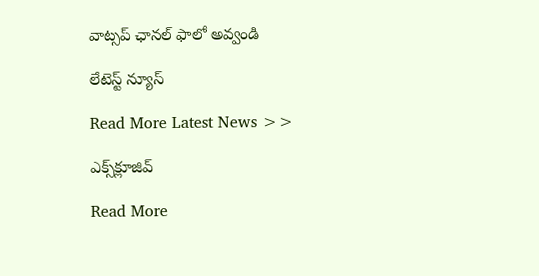వాట్స‌ప్ ఛాన‌ల్ ఫాలో అవ్వండి

లేటెస్ట్ న్యూస్‌

Read More Latest News >>

ఎక్స్‌క్లూజివ్‌

Read More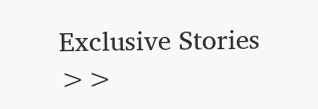Exclusive Stories >>